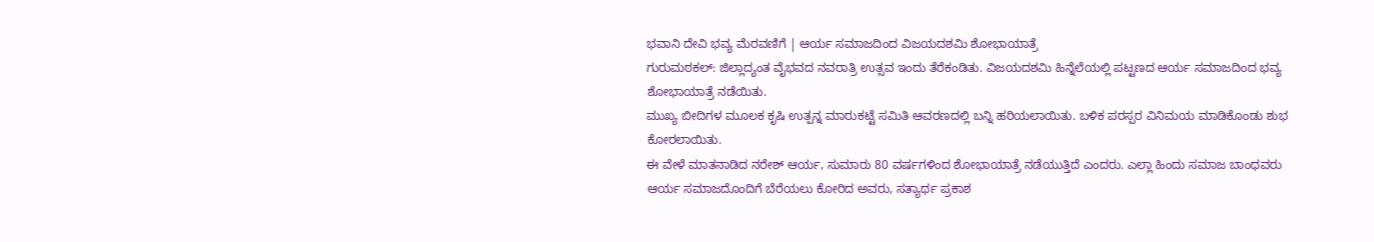ಭವಾನಿ ದೇವಿ ಭವ್ಯ ಮೆರವಣಿಗೆ | ಆರ್ಯ ಸಮಾಜದಿಂದ ವಿಜಯದಶಮಿ ಶೋಭಾಯಾತ್ರೆ
ಗುರುಮಠಕಲ್: ಜಿಲ್ಲಾದ್ಯಂತ ವೈಭವದ ನವರಾತ್ರಿ ಉತ್ಸವ ಇಂದು ತೆರೆಕಂಡಿತು. ವಿಜಯದಶಮಿ ಹಿನ್ನೆಲೆಯಲ್ಲಿ ಪಟ್ಟಣದ ಆರ್ಯ ಸಮಾಜದಿಂದ ಭವ್ಯ ಶೋಭಾಯಾತ್ರೆ ನಡೆಯಿತು.
ಮುಖ್ಯ ಬೀದಿಗಳ ಮೂಲಕ ಕೃಷಿ ಉತ್ಪನ್ನ ಮಾರುಕಟ್ಟೆ ಸಮಿತಿ ಆವರಣದಲ್ಲಿ ಬನ್ನಿ ಹರಿಯಲಾಯಿತು. ಬಳಿಕ ಪರಸ್ಪರ ವಿನಿಮಯ ಮಾಡಿಕೊಂಡು ಶುಭ ಕೋರಲಾಯಿತು.
ಈ ವೇಳೆ ಮಾತನಾಡಿದ ನರೇಶ್ ಆರ್ಯ, ಸುಮಾರು 80 ವರ್ಷಗಳಿಂದ ಶೋಭಾಯಾತ್ರೆ ನಡೆಯುತ್ತಿದೆ ಎಂದರು. ಎಲ್ಲಾ ಹಿಂದು ಸಮಾಜ ಬಾಂಧವರು ಆರ್ಯ ಸಮಾಜದೊಂದಿಗೆ ಬೆರೆಯಲು ಕೋರಿದ ಅವರು, ಸತ್ಯಾರ್ಥ ಪ್ರಕಾಶ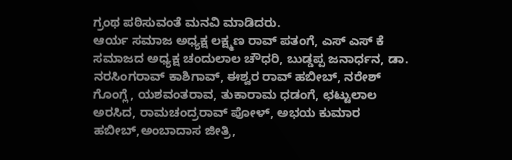ಗ್ರಂಥ ಪಠಿಸುವಂತೆ ಮನವಿ ಮಾಡಿದರು.
ಆರ್ಯ ಸಮಾಜ ಅಧ್ಯಕ್ಷ ಲಕ್ಷ್ಮಣ ರಾವ್ ಪತಂಗೆ, ಎಸ್ ಎಸ್ ಕೆ ಸಮಾಜದ ಅಧ್ಯಕ್ಷ ಚಂದುಲಾಲ ಚೌಧರಿ, ಬುಡ್ಡಪ್ಪ ಜನಾರ್ಧನ, ಡಾ. ನರಸಿಂಗರಾವ್ ಕಾಶಿಗಾವ್, ಈಶ್ವರ ರಾವ್ ಹಬೀಬ್, ನರೇಶ್ ಗೊಂಗ್ಲೆ, ಯಶವಂತರಾವ, ತುಕಾರಾಮ ಧಡಂಗೆ, ಛಟ್ಟುಲಾಲ ಅರಸಿದ, ರಾಮಚಂದ್ರರಾವ್ ಪೋಳ್, ಅಭಯ ಕುಮಾರ ಹಬೀಬ್,ಅಂಬಾದಾಸ ಜೀತ್ರಿ,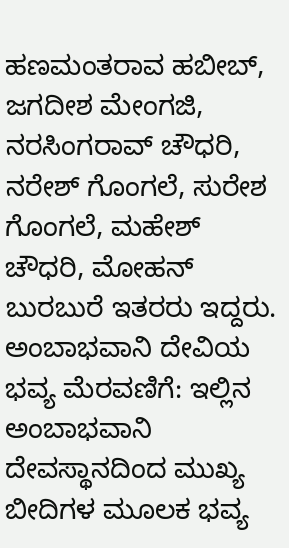ಹಣಮಂತರಾವ ಹಬೀಬ್, ಜಗದೀಶ ಮೇಂಗಜಿ, ನರಸಿಂಗರಾವ್ ಚೌಧರಿ, ನರೇಶ್ ಗೊಂಗಲೆ, ಸುರೇಶ ಗೊಂಗಲೆ, ಮಹೇಶ್ ಚೌಧರಿ, ಮೋಹನ್ ಬುರಬುರೆ ಇತರರು ಇದ್ದರು.
ಅಂಬಾಭವಾನಿ ದೇವಿಯ ಭವ್ಯ ಮೆರವಣಿಗೆ: ಇಲ್ಲಿನ ಅಂಬಾಭವಾನಿ ದೇವಸ್ಥಾನದಿಂದ ಮುಖ್ಯ ಬೀದಿಗಳ ಮೂಲಕ ಭವ್ಯ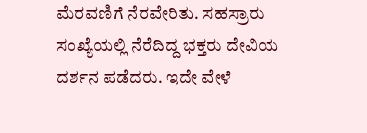ಮೆರವಣಿಗೆ ನೆರವೇರಿತು. ಸಹಸ್ರಾರು ಸಂಖ್ಯೆಯಲ್ಲಿ ನೆರೆದಿದ್ದ ಭಕ್ತರು ದೇವಿಯ ದರ್ಶನ ಪಡೆದರು. ಇದೇ ವೇಳೆ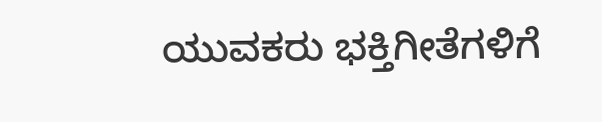ಯುವಕರು ಭಕ್ತಿಗೀತೆಗಳಿಗೆ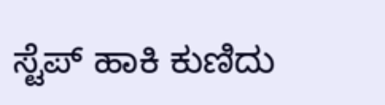ಸ್ಟೆಪ್ ಹಾಕಿ ಕುಣಿದು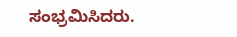ಸಂಭ್ರಮಿಸಿದರು.